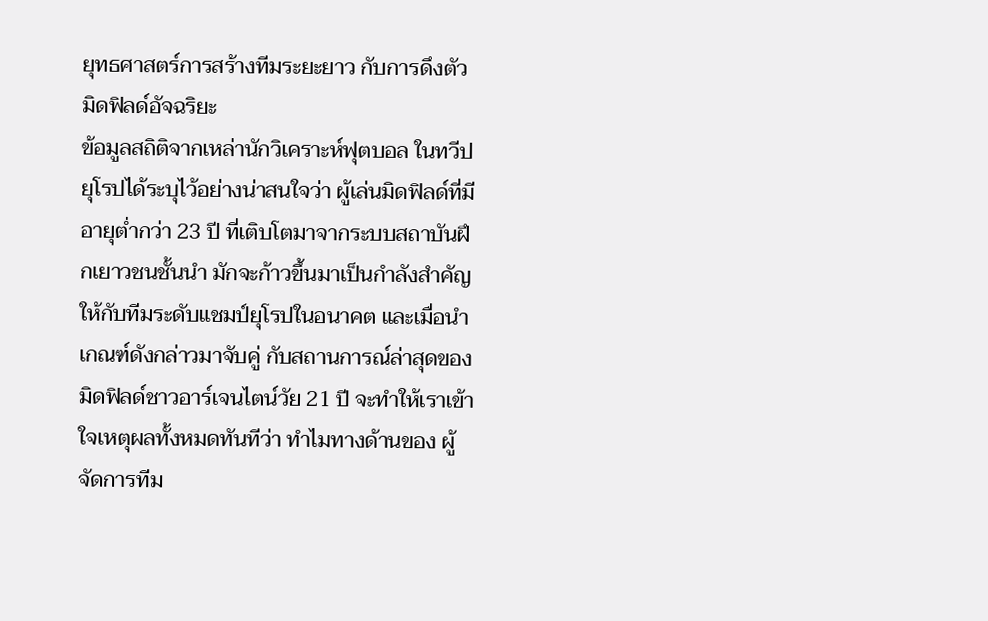ยุทธศาสตร์การสร้างทีมระยะยาว กับการดึงตัวมิดฟิลด์อัจฉริยะ
ข้อมูลสถิติจากเหล่านักวิเคราะห์ฟุตบอล ในทวีปยุโรปได้ระบุไว้อย่างน่าสนใจว่า ผู้เล่นมิดฟิลด์ที่มีอายุต่ำกว่า 23 ปี ที่เติบโตมาจากระบบสถาบันฝึกเยาวชนชั้นนำ มักจะก้าวขึ้นมาเป็นกำลังสำคัญ ให้กับทีมระดับแชมป์ยุโรปในอนาคต และเมื่อนำเกณฑ์ดังกล่าวมาจับคู่ กับสถานการณ์ล่าสุดของ มิดฟิลด์ชาวอาร์เจนไตน์วัย 21 ปี จะทำให้เราเข้าใจเหตุผลทั้งหมดทันทีว่า ทำไมทางด้านของ ผู้จัดการทีม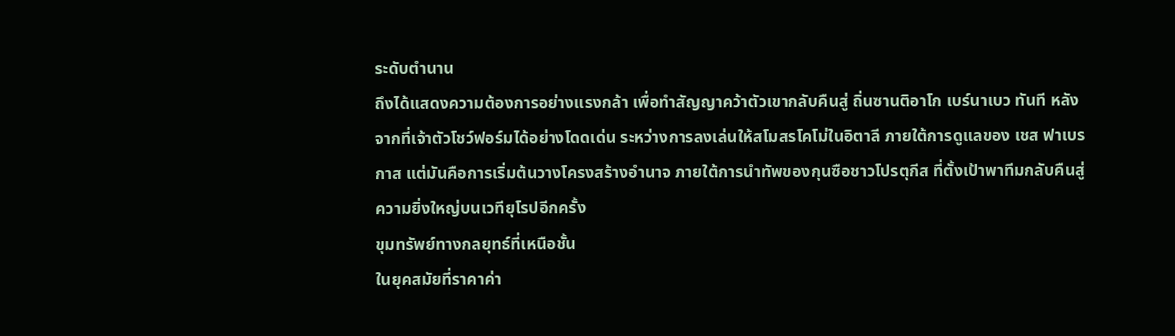ระดับตำนาน
ถึงได้แสดงความต้องการอย่างแรงกล้า เพื่อทำสัญญาคว้าตัวเขากลับคืนสู่ ถิ่นซานติอาโก เบร์นาเบว ทันที หลังจากที่เจ้าตัวโชว์ฟอร์มได้อย่างโดดเด่น ระหว่างการลงเล่นให้สโมสรโคโม่ในอิตาลี ภายใต้การดูแลของ เชส ฟาเบรกาส แต่มันคือการเริ่มต้นวางโครงสร้างอำนาจ ภายใต้การนำทัพของกุนซือชาวโปรตุกีส ที่ตั้งเป้าพาทีมกลับคืนสู่ความยิ่งใหญ่บนเวทียุโรปอีกครั้ง
ขุมทรัพย์ทางกลยุทธ์ที่เหนือชั้น
ในยุคสมัยที่ราคาค่า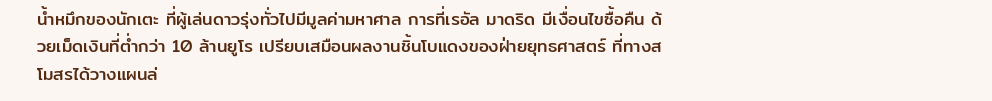น้ำหมึกของนักเตะ ที่ผู้เล่นดาวรุ่งทั่วไปมีมูลค่ามหาศาล การที่เรอัล มาดริด มีเงื่อนไขซื้อคืน ด้วยเม็ดเงินที่ต่ำกว่า 10 ล้านยูโร เปรียบเสมือนผลงานชิ้นโบแดงของฝ่ายยุทธศาสตร์ ที่ทางสโมสรได้วางแผนล่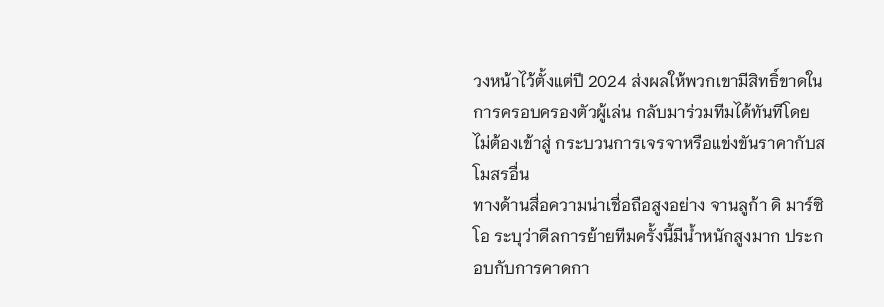วงหน้าไว้ตั้งแต่ปี 2024 ส่งผลให้พวกเขามีสิทธิ์ขาดในการครอบครองตัวผู้เล่น กลับมาร่วมทีมได้ทันทีโดยไม่ต้องเข้าสู่ กระบวนการเจรจาหรือแข่งขันราคากับสโมสรอื่น
ทางด้านสื่อความน่าเชื่อถือสูงอย่าง จานลูก้า ดิ มาร์ซิโอ ระบุว่าดีลการย้ายทีมครั้งนี้มีน้ำหนักสูงมาก ประกอบกับการคาดกา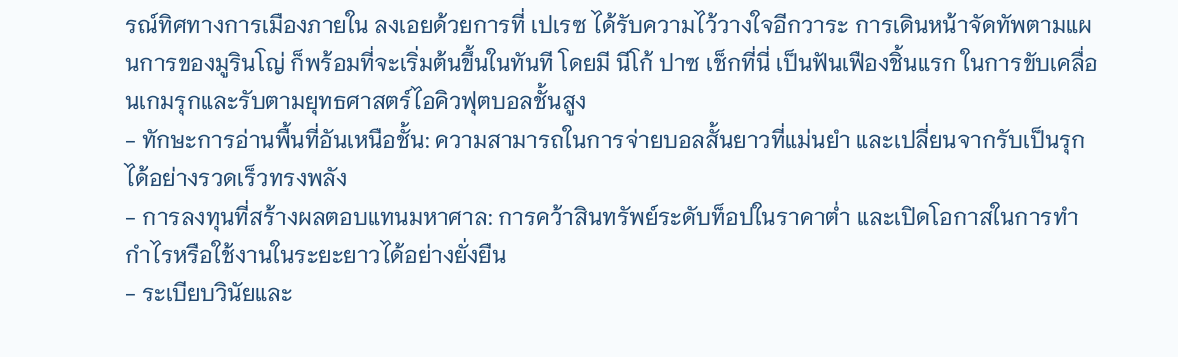รณ์ทิศทางการเมืองภายใน ลงเอยด้วยการที่ เปเรซ ได้รับความไว้วางใจอีกวาระ การเดินหน้าจัดทัพตามแผนการของมูรินโญ่ ก็พร้อมที่จะเริ่มต้นขึ้นในทันที โดยมี นีโก้ ปาซ เช็กที่นี่ เป็นฟันเฟืองชิ้นแรก ในการขับเคลื่อนเกมรุกและรับตามยุทธศาสตร์ไอคิวฟุตบอลชั้นสูง
- ทักษะการอ่านพื้นที่อันเหนือชั้น: ความสามารถในการจ่ายบอลสั้นยาวที่แม่นยำ และเปลี่ยนจากรับเป็นรุกได้อย่างรวดเร็วทรงพลัง
- การลงทุนที่สร้างผลตอบแทนมหาศาล: การคว้าสินทรัพย์ระดับท็อปในราคาต่ำ และเปิดโอกาสในการทำกำไรหรือใช้งานในระยะยาวได้อย่างยั่งยืน
- ระเบียบวินัยและ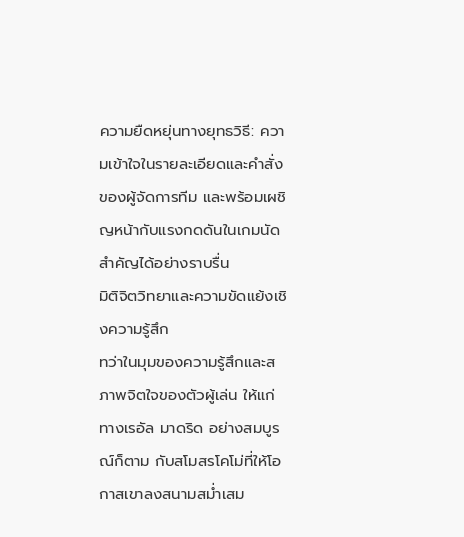ความยืดหยุ่นทางยุทธวิธี: ความเข้าใจในรายละเอียดและคำสั่งของผู้จัดการทีม และพร้อมเผชิญหน้ากับแรงกดดันในเกมนัดสำคัญได้อย่างราบรื่น
มิติจิตวิทยาและความขัดแย้งเชิงความรู้สึก
ทว่าในมุมของความรู้สึกและสภาพจิตใจของตัวผู้เล่น ให้แก่ทางเรอัล มาดริด อย่างสมบูรณ์ก็ตาม กับสโมสรโคโม่ที่ให้โอกาสเขาลงสนามสม่ำเสม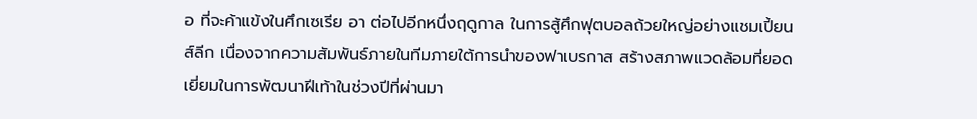อ ที่จะค้าแข้งในศึกเซเรีย อา ต่อไปอีกหนึ่งฤดูกาล ในการสู้ศึกฟุตบอลถ้วยใหญ่อย่างแชมเปี้ยนส์ลีก เนื่องจากความสัมพันธ์ภายในทีมภายใต้การนำของฟาเบรกาส สร้างสภาพแวดล้อมที่ยอดเยี่ยมในการพัฒนาฝีเท้าในช่วงปีที่ผ่านมา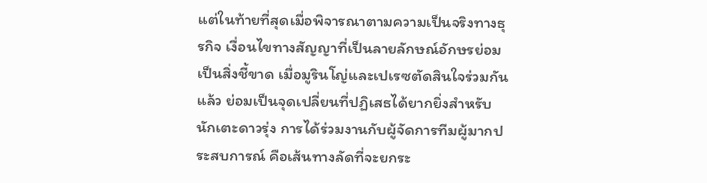แต่ในท้ายที่สุดเมื่อพิจารณาตามความเป็นจริงทางธุรกิจ เงื่อนไขทางสัญญาที่เป็นลายลักษณ์อักษรย่อมเป็นสิ่งชี้ขาด เมื่อมูรินโญ่และเปเรซตัดสินใจร่วมกันแล้ว ย่อมเป็นจุดเปลี่ยนที่ปฏิเสธได้ยากยิ่งสำหรับนักเตะดาวรุ่ง การได้ร่วมงานกับผู้จัดการทีมผู้มากประสบการณ์ คือเส้นทางลัดที่จะยกระ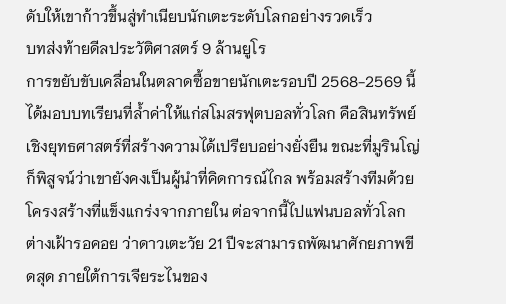ดับให้เขาก้าวขึ้นสู่ทำเนียบนักเตะระดับโลกอย่างรวดเร็ว
บทส่งท้ายดีลประวัติศาสตร์ 9 ล้านยูโร
การขยับขับเคลื่อนในตลาดซื้อขายนักเตะรอบปี 2568-2569 นี้ ได้มอบบทเรียนที่ล้ำค่าให้แก่สโมสรฟุตบอลทั่วโลก คือสินทรัพย์เชิงยุทธศาสตร์ที่สร้างความได้เปรียบอย่างยั่งยืน ขณะที่มูรินโญ่ก็พิสูจน์ว่าเขายังคงเป็นผู้นำที่คิดการณ์ไกล พร้อมสร้างทีมด้วยโครงสร้างที่แข็งแกร่งจากภายใน ต่อจากนี้ไปแฟนบอลทั่วโลกต่างเฝ้ารอคอย ว่าดาวเตะวัย 21 ปีจะสามารถพัฒนาศักยภาพขีดสุด ภายใต้การเจียระไนของ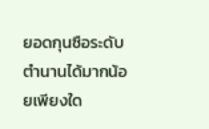ยอดกุนซือระดับตำนานได้มากน้อยเพียงใด